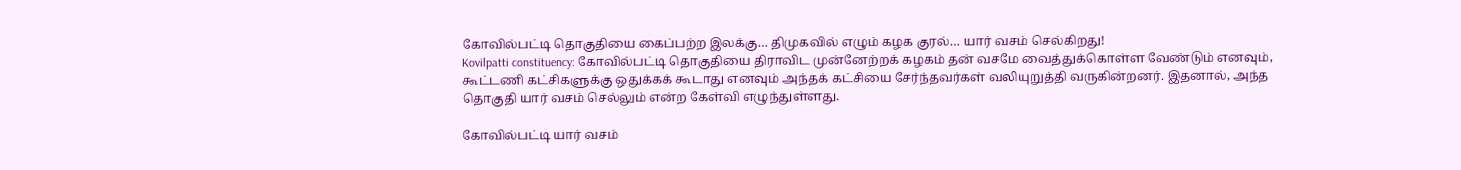கோவில்பட்டி தொகுதியை கைப்பற்ற இலக்கு… திமுகவில் எழும் கழக குரல்… யார் வசம் செல்கிறது!
Kovilpatti constituency: கோவில்பட்டி தொகுதியை திராவிட முன்னேற்றக் கழகம் தன் வசமே வைத்துக்கொள்ள வேண்டும் எனவும், கூட்டணி கட்சிகளுக்கு ஒதுக்கக் கூடாது எனவும் அந்தக் கட்சியை சேர்ந்தவர்கள் வலியுறுத்தி வருகின்றனர். இதனால், அந்த தொகுதி யார் வசம் செல்லும் என்ற கேள்வி எழுந்துள்ளது.

கோவில்பட்டி யார் வசம்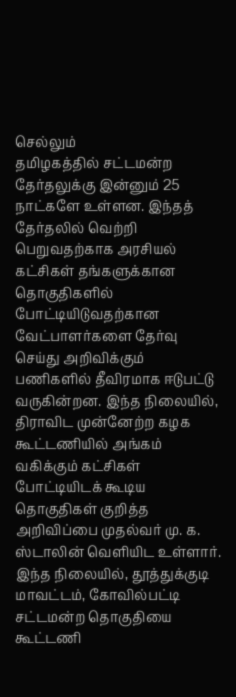செல்லும்
தமிழகத்தில் சட்டமன்ற தேர்தலுக்கு இன்னும் 25 நாட்களே உள்ளன. இந்தத் தேர்தலில் வெற்றி பெறுவதற்காக அரசியல் கட்சிகள் தங்களுக்கான தொகுதிகளில் போட்டியிடுவதற்கான வேட்பாளர்களை தேர்வு செய்து அறிவிக்கும் பணிகளில் தீவிரமாக ஈடுபட்டு வருகின்றன. இந்த நிலையில், திராவிட முன்னேற்ற கழக கூட்டணியில் அங்கம் வகிக்கும் கட்சிகள் போட்டியிடக் கூடிய தொகுதிகள் குறித்த அறிவிப்பை முதல்வர் மு. க. ஸ்டாலின் வெளியிட உள்ளார். இந்த நிலையில், தூத்துக்குடி மாவட்டம், கோவில்பட்டி சட்டமன்ற தொகுதியை கூட்டணி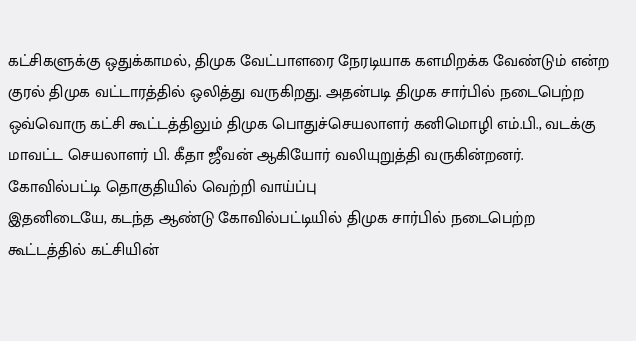கட்சிகளுக்கு ஒதுக்காமல், திமுக வேட்பாளரை நேரடியாக களமிறக்க வேண்டும் என்ற குரல் திமுக வட்டாரத்தில் ஒலித்து வருகிறது. அதன்படி திமுக சார்பில் நடைபெற்ற ஒவ்வொரு கட்சி கூட்டத்திலும் திமுக பொதுச்செயலாளர் கனிமொழி எம்.பி., வடக்கு மாவட்ட செயலாளர் பி. கீதா ஜீவன் ஆகியோர் வலியுறுத்தி வருகின்றனர்.
கோவில்பட்டி தொகுதியில் வெற்றி வாய்ப்பு
இதனிடையே, கடந்த ஆண்டு கோவில்பட்டியில் திமுக சார்பில் நடைபெற்ற கூட்டத்தில் கட்சியின்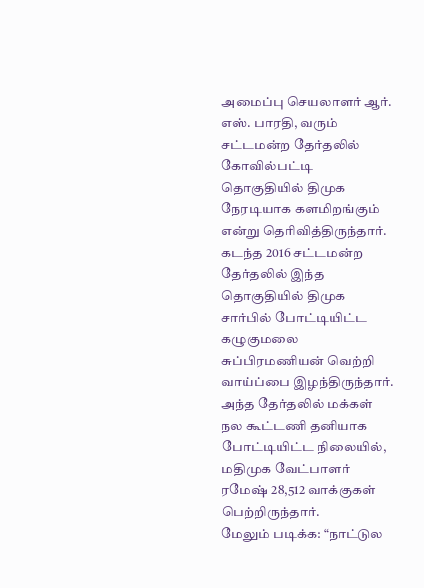அமைப்பு செயலாளர் ஆர். எஸ். பாரதி, வரும் சட்டமன்ற தேர்தலில் கோவில்பட்டி தொகுதியில் திமுக நேரடியாக களமிறங்கும் என்று தெரிவித்திருந்தார். கடந்த 2016 சட்டமன்ற தேர்தலில் இந்த தொகுதியில் திமுக சார்பில் போட்டியிட்ட கழுகுமலை சுப்பிரமணியன் வெற்றி வாய்ப்பை இழந்திருந்தார். அந்த தேர்தலில் மக்கள் நல கூட்டணி தனியாக போட்டியிட்ட நிலையில், மதிமுக வேட்பாளர் ரமேஷ் 28,512 வாக்குகள் பெற்றிருந்தார்.
மேலும் படிக்க: “நாட்டுல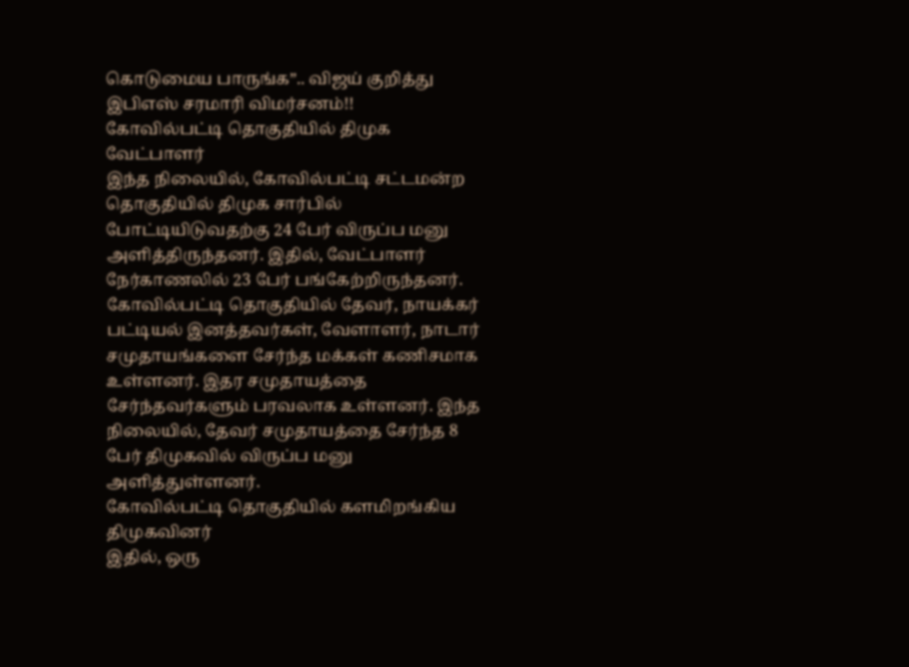கொடுமைய பாருங்க”.. விஜய் குறித்து இபிஎஸ் சரமாரி விமர்சனம்!!
கோவில்பட்டி தொகுதியில் திமுக வேட்பாளர்
இந்த நிலையில், கோவில்பட்டி சட்டமன்ற தொகுதியில் திமுக சார்பில் போட்டியிடுவதற்கு 24 பேர் விருப்ப மனு அளித்திருந்தனர். இதில், வேட்பாளர் நேர்காணலில் 23 பேர் பங்கேற்றிருந்தனர். கோவில்பட்டி தொகுதியில் தேவர், நாயக்கர் பட்டியல் இனத்தவர்கள், வேளாளர், நாடார் சமுதாயங்களை சேர்ந்த மக்கள் கணிசமாக உள்ளனர். இதர சமுதாயத்தை சேர்ந்தவர்களும் பரவலாக உள்ளனர். இந்த நிலையில், தேவர் சமுதாயத்தை சேர்ந்த 8 பேர் திமுகவில் விருப்ப மனு அளித்துள்ளனர்.
கோவில்பட்டி தொகுதியில் களமிறங்கிய திமுகவினர்
இதில், ஒரு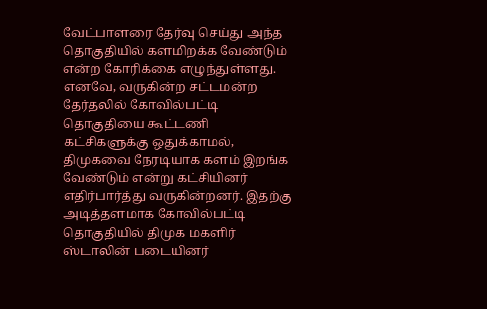வேட்பாளரை தேர்வு செய்து அந்த தொகுதியில் களமிறக்க வேண்டும் என்ற கோரிக்கை எழுந்துள்ளது. எனவே, வருகின்ற சட்டமன்ற தேர்தலில் கோவில்பட்டி தொகுதியை கூட்டணி கட்சிகளுக்கு ஒதுக்காமல், திமுகவை நேரடியாக களம் இறங்க வேண்டும் என்று கட்சியினர் எதிர்பார்த்து வருகின்றனர். இதற்கு அடித்தளமாக கோவில்பட்டி தொகுதியில் திமுக மகளிர் ஸ்டாலின் படையினர்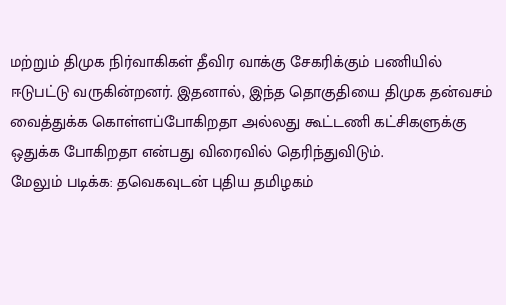மற்றும் திமுக நிர்வாகிகள் தீவிர வாக்கு சேகரிக்கும் பணியில் ஈடுபட்டு வருகின்றனர். இதனால், இந்த தொகுதியை திமுக தன்வசம் வைத்துக்க கொள்ளப்போகிறதா அல்லது கூட்டணி கட்சிகளுக்கு ஒதுக்க போகிறதா என்பது விரைவில் தெரிந்துவிடும்.
மேலும் படிக்க: தவெகவுடன் புதிய தமிழகம்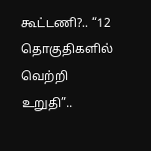கூட்டணி?.. “12 தொகுதிகளில் வெற்றி உறுதி”..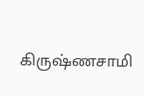கிருஷ்ணசாமி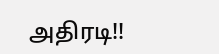அதிரடி!!